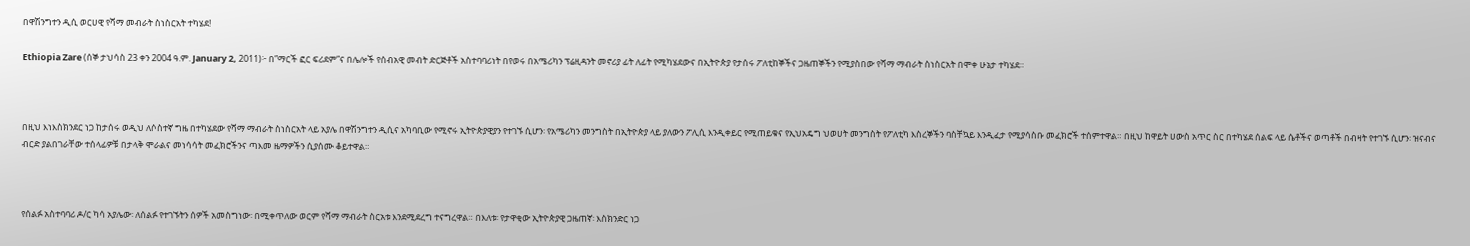በዋሽንግተን ዲሲ ወርሀዊ የሻማ መብራት ስነስርአት ተካሄደ!

Ethiopia Zare (ሰኞ ታህሳስ 23 ቀን 2004 ዓ.ም. January 2, 2011)፦ በ”ማርች ፎር ፍሪደም”ና በሌሎች የሰብአዊ መብት ድርጅቶች አስተባባሪነት በየወሩ በአሜሪካን ፕሬዚዳንት መኖሪያ ፊት ለፊት የሚካሄደውና በኢትዮጵያ የታሰሩ ፖለቲከኞችና ጋዜጠኞችን የሚያስበው የሻማ ማብራት ስነስርአት በሞቀ ሁኔታ ተካሄደ።



በዚህ እነእስክንደር ነጋ ከታሰሩ ወዲህ ለሶስተኛ ግዜ በተካሄደው የሻማ ማብራት ስነስርአት ላይ አያሌ በዋሽንግተን ዲሲና አካባቢው የሚኖሩ ኢትዮጵያዊያን የተገኙ ሲሆን፡ የአሜሪካን መንግስት በኢትዮጵያ ላይ ያለውን ፖሊሲ እንዲቀይር የሚጠይቁና የኢህአዴግ ህወሀት መንግስት የፖለቲካ እስረኞችን ባስቸኳይ እንዲፈታ የሚያሳስቡ መፈክሮች ተሰምተዋል። በዚህ ከዋይት ሀውስ አጥር ስር በተካሄደ ሰልፍ ላይ ሴቶችና ወጣቶች በብዛት የተገኙ ሲሆን፡ ዝናብና ብርድ ያልበገራቸው ተሰላፊዎቹ በታላቅ ሞራልና መነሳሳት መፈክሮችንና ጣእመ ዜማዎችን ሲያሰሙ ቆይተዋል።



የሰልፉ አስተባባሪ ዶ/ር ካሳ አያሌው፡ ለሰልፉ የተገኙትን ሰዎች አመስግነው፡ በሚቀጥለው ወርም የሻማ ማብራት ስርአቱ እንደሚደረግ ተናግረዋል። በእለቱ፡ የታዋቂው ኢትዮጵያዊ ጋዜጠኛ፡ እስክንድር ነጋ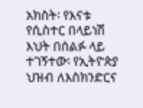አክስት፡ የእናቱ የሲስተር በላይነሽ እህት በሰልፉ ላይ ተገኝተው፡ የኢትዮጵያ ህዝብ ለእስክንድርና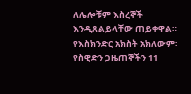ለሌሎቹም እስረኞች እንዲጸልይላቸው ጠይቀዋል። የእስክንድር አክስት አክለውም፡ የስዊድን ጋዜጠኞችን 11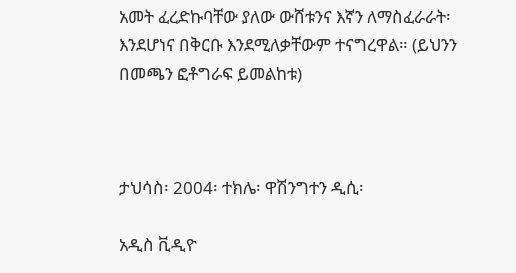አመት ፈረድኩባቸው ያለው ውሸቱንና እኛን ለማስፈራራት፡ እንደሆነና በቅርቡ እንደሚለቃቸውም ተናግረዋል። (ይህንን በመጫን ፎቶግራፍ ይመልከቱ)



ታህሳስ፡ 2004፡ ተክሌ፡ ዋሽንግተን ዲሲ፡

አዲስ ቪዲዮ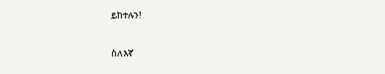ይከተሉን!

ስለእኛ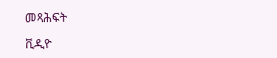መጻሕፍት

ቪዲዮ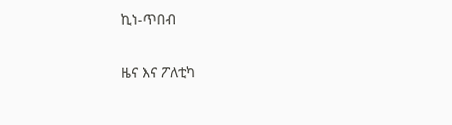ኪነ-ጥበብ

ዜና እና ፖለቲካ